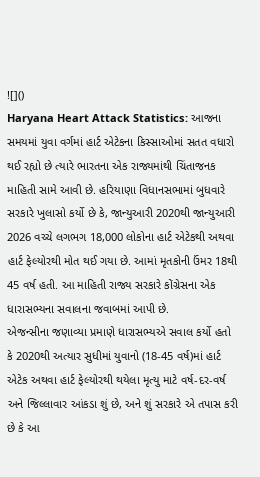![]()
Haryana Heart Attack Statistics: આજના સમયમાં યુવા વર્ગમાં હાર્ટ એટેકના કિસ્સાઓમાં સતત વધારો થઈ રહ્યો છે ત્યારે ભારતના એક રાજ્યમાંથી ચિંતાજનક માહિતી સામે આવી છે. હરિયાણા વિધાનસભામાં બુધવારે સરકારે ખુલાસો કર્યો છે કે, જાન્યુઆરી 2020થી જાન્યુઆરી 2026 વચ્ચે લગભગ 18,000 લોકોના હાર્ટ એટેકથી અથવા હાર્ટ ફેલ્યોરથી મોત થઈ ગયા છે. આમાં મૃતકોની ઉંમર 18થી 45 વર્ષ હતી. આ માહિતી રાજ્ય સરકારે કોંગ્રેસના એક ધારાસભ્યના સવાલના જવાબમાં આપી છે.
એજન્સીના જણાવ્યા પ્રમાણે ધારાસભ્યએ સવાલ કર્યો હતો કે 2020થી અત્યાર સુધીમાં યુવાનો (18-45 વર્ષ)માં હાર્ટ એટેક અથવા હાર્ટ ફેલ્યોરથી થયેલા મૃત્યુ માટે વર્ષ-દર-વર્ષ અને જિલ્લાવાર આંકડા શું છે, અને શું સરકારે એ તપાસ કરી છે કે આ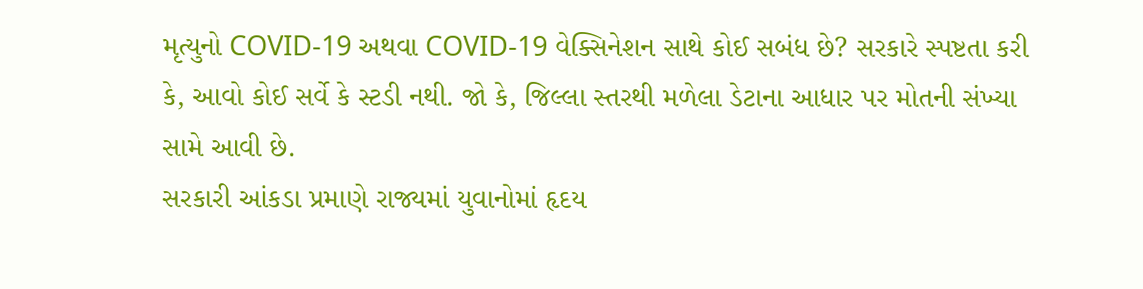મૃત્યુનો COVID-19 અથવા COVID-19 વેક્સિનેશન સાથે કોઈ સબંધ છે? સરકારે સ્પષ્ટતા કરી કે, આવો કોઈ સર્વે કે સ્ટડી નથી. જો કે, જિલ્લા સ્તરથી મળેલા ડેટાના આધાર પર મોતની સંખ્યા સામે આવી છે.
સરકારી આંકડા પ્રમાણે રાજ્યમાં યુવાનોમાં હૃદય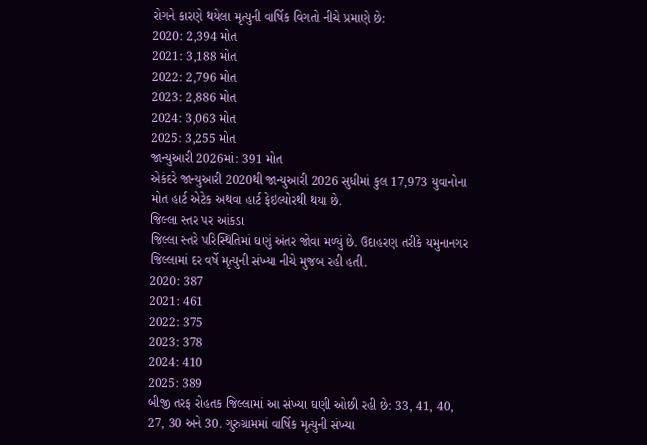રોગને કારણે થયેલા મૃત્યુની વાર્ષિક વિગતો નીચે પ્રમાણે છે:
2020: 2,394 મોત
2021: 3,188 મોત
2022: 2,796 મોત
2023: 2,886 મોત
2024: 3,063 મોત
2025: 3,255 મોત
જાન્યુઆરી 2026માં: 391 મોત
એકંદરે જાન્યુઆરી 2020થી જાન્યુઆરી 2026 સુધીમાં કુલ 17,973 યુવાનોના મોત હાર્ટ એટેક અથવા હાર્ટ ફેઇલ્યોરથી થયા છે.
જિલ્લા સ્તર પર આંકડા
જિલ્લા સ્તરે પરિસ્થિતિમાં ઘણું અંતર જોવા મળ્યું છે. ઉદાહરણ તરીકે યમુનાનગર જિલ્લામાં દર વર્ષે મૃત્યુની સંખ્યા નીચે મુજબ રહી હતી.
2020: 387
2021: 461
2022: 375
2023: 378
2024: 410
2025: 389
બીજી તરફ રોહતક જિલ્લામાં આ સંખ્યા ઘણી ઓછી રહી છે: 33, 41, 40, 27, 30 અને 30. ગુરુગ્રામમાં વાર્ષિક મૃત્યુની સંખ્યા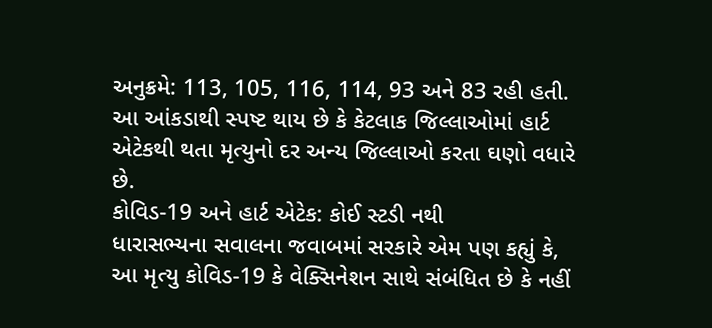અનુક્રમે: 113, 105, 116, 114, 93 અને 83 રહી હતી. આ આંકડાથી સ્પષ્ટ થાય છે કે કેટલાક જિલ્લાઓમાં હાર્ટ એટેકથી થતા મૃત્યુનો દર અન્ય જિલ્લાઓ કરતા ઘણો વધારે છે.
કોવિડ-19 અને હાર્ટ એટેક: કોઈ સ્ટડી નથી
ધારાસભ્યના સવાલના જવાબમાં સરકારે એમ પણ કહ્યું કે, આ મૃત્યુ કોવિડ-19 કે વેક્સિનેશન સાથે સંબંધિત છે કે નહીં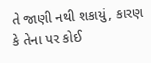તે જાણી નથી શકાયું, કારણ કે તેના પર કોઈ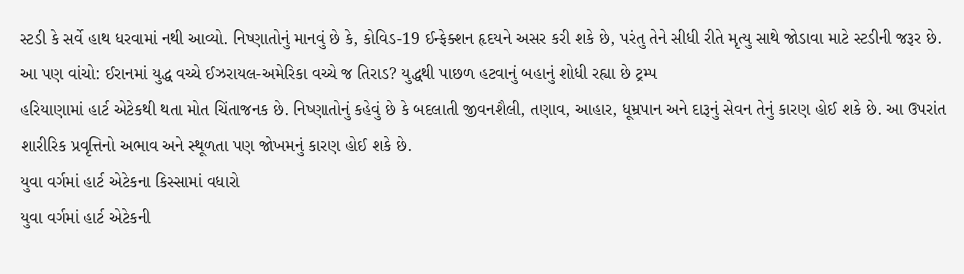સ્ટડી કે સર્વે હાથ ધરવામાં નથી આવ્યો. નિષ્ણાતોનું માનવું છે કે, કોવિડ-19 ઈન્ફેક્શન હૃદયને અસર કરી શકે છે, પરંતુ તેને સીધી રીતે મૃત્યુ સાથે જોડાવા માટે સ્ટડીની જરૂર છે.
આ પણ વાંચો: ઈરાનમાં યુદ્ધ વચ્ચે ઈઝરાયલ-અમેરિકા વચ્ચે જ તિરાડ? યુદ્ધથી પાછળ હટવાનું બહાનું શોધી રહ્યા છે ટ્રમ્પ
હરિયાણામાં હાર્ટ એટેકથી થતા મોત ચિંતાજનક છે. નિષ્ણાતોનું કહેવું છે કે બદલાતી જીવનશૈલી, તણાવ, આહાર, ધૂમ્રપાન અને દારૂનું સેવન તેનું કારણ હોઈ શકે છે. આ ઉપરાંત શારીરિક પ્રવૃત્તિનો અભાવ અને સ્થૂળતા પણ જોખમનું કારણ હોઈ શકે છે.
યુવા વર્ગમાં હાર્ટ એટેકના કિસ્સામાં વધારો
યુવા વર્ગમાં હાર્ટ એટેકની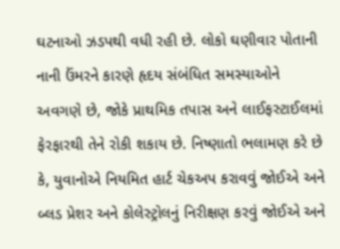ઘટનાઓ ઝડપથી વધી રહી છે. લોકો ઘણીવાર પોતાની નાની ઉંમરને કારણે હૃદય સંબંધિત સમસ્યાઓને અવગણે છે, જોકે પ્રાથમિક તપાસ અને લાઈફસ્ટાઈલમાં ફેરફારથી તેને રોકી શકાય છે. નિષ્ણાતો ભલામણ કરે છે કે, યુવાનોએ નિયમિત હાર્ટ ચેકઅપ કરાવવું જોઈએ અને બ્લડ પ્રેશર અને કોલેસ્ટ્રોલનું નિરીક્ષણ કરવું જોઈએ અને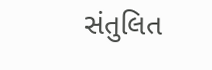સંતુલિત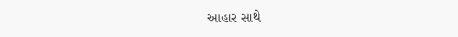આહાર સાથે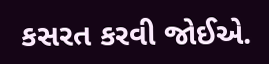કસરત કરવી જોઈએ.